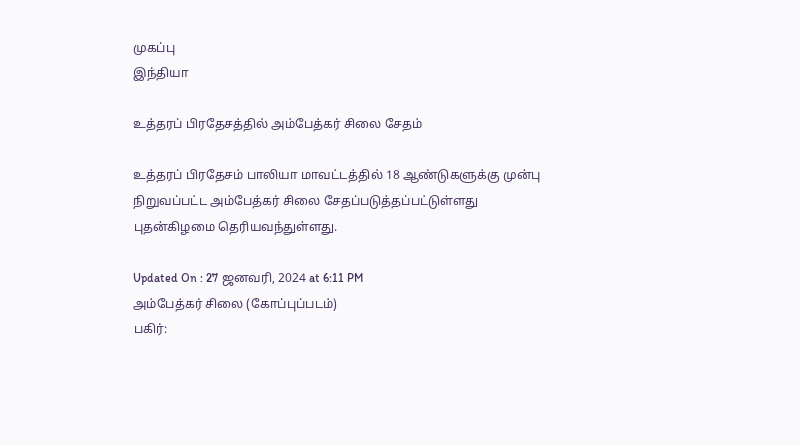முகப்பு
இந்தியா

உத்தரப் பிரதேசத்தில் அம்பேத்கர் சிலை சேதம்

உத்தரப் பிரதேசம் பாலியா மாவட்டத்தில் 18 ஆண்டுகளுக்கு முன்பு நிறுவப்பட்ட அம்பேத்கர் சிலை சேதப்படுத்தப்பட்டுள்ளது புதன்கிழமை தெரியவந்துள்ளது.

Updated On : 27 ஜனவரி, 2024 at 6:11 PM
அம்பேத்கர் சிலை (கோப்புப்படம்)
பகிர்: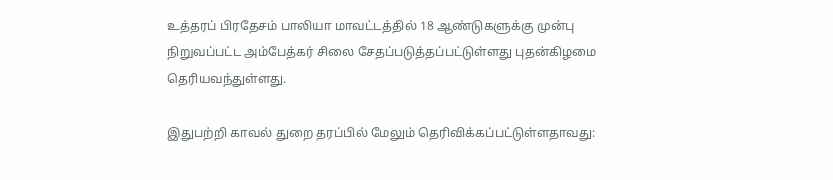உத்தரப் பிரதேசம் பாலியா மாவட்டத்தில் 18 ஆண்டுகளுக்கு முன்பு நிறுவப்பட்ட அம்பேத்கர் சிலை சேதப்படுத்தப்பட்டுள்ளது புதன்கிழமை தெரியவந்துள்ளது.

இதுபற்றி காவல் துறை தரப்பில் மேலும் தெரிவிக்கப்பட்டுள்ளதாவது: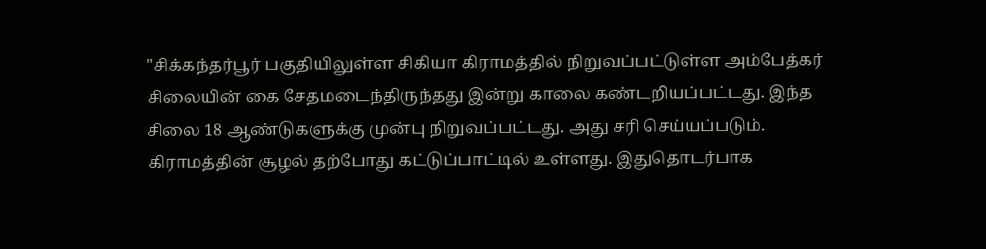"சிக்கந்தர்பூர் பகுதியிலுள்ள சிகியா கிராமத்தில் நிறுவப்பட்டுள்ள அம்பேத்கர் சிலையின் கை சேதமடைந்திருந்தது இன்று காலை கண்டறியப்பட்டது. இந்த சிலை 18 ஆண்டுகளுக்கு முன்பு நிறுவப்பட்டது. அது சரி செய்யப்படும். கிராமத்தின் சூழல் தற்போது கட்டுப்பாட்டில் உள்ளது. இதுதொடர்பாக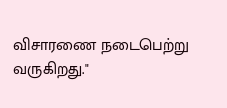விசாரணை நடைபெற்று வருகிறது."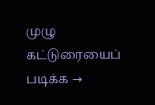முழு கட்டுரையைப் படிக்க →